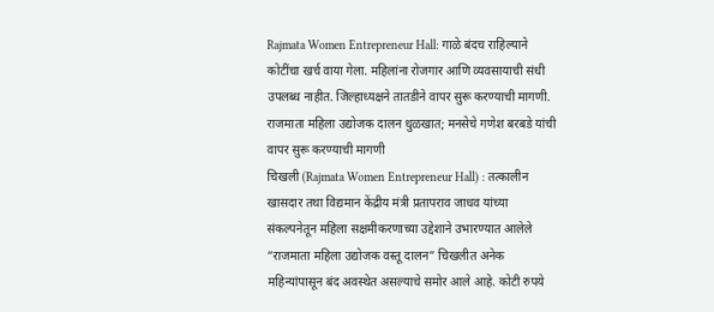Rajmata Women Entrepreneur Hall: गाळे बंदच राहिल्याने कोटींचा खर्च वाया गेला. महिलांना रोजगार आणि व्यवसायाची संधी उपलब्ध नाहीत. जिल्हाध्यक्षने तातडीने वापर सुरू करण्याची मागणी.
राजमाता महिला उद्योजक दालन धुळखात; मनसेचे गणेश बरबडे यांची वापर सुरू करण्याची मागणी
चिखली (Rajmata Women Entrepreneur Hall) : तत्कालीन खासदार तथा विद्यमान केंद्रीय मंत्री प्रतापराव जाधव यांच्या संकल्पनेतून महिला सक्षमीकरणाच्या उद्देशाने उभारण्यात आलेले “राजमाता महिला उद्योजक वस्तू दालन” चिखलीत अनेक महिन्यांपासून बंद अवस्थेत असल्याचे समोर आले आहे. कोटी रुपये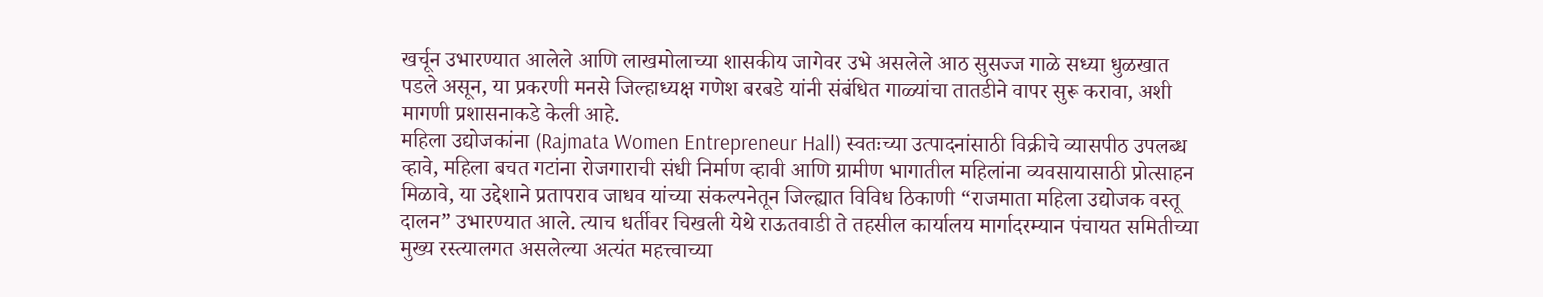खर्चून उभारण्यात आलेले आणि लाखमोलाच्या शासकीय जागेवर उभे असलेले आठ सुसज्ज गाळे सध्या धुळखात पडले असून, या प्रकरणी मनसे जिल्हाध्यक्ष गणेश बरबडे यांनी संबंधित गाळ्यांचा तातडीने वापर सुरू करावा, अशी मागणी प्रशासनाकडे केली आहे.
महिला उद्योजकांना (Rajmata Women Entrepreneur Hall) स्वतःच्या उत्पादनांसाठी विक्रीचे व्यासपीठ उपलब्ध व्हावे, महिला बचत गटांना रोजगाराची संधी निर्माण व्हावी आणि ग्रामीण भागातील महिलांना व्यवसायासाठी प्रोत्साहन मिळावे, या उद्देशाने प्रतापराव जाधव यांच्या संकल्पनेतून जिल्ह्यात विविध ठिकाणी “राजमाता महिला उद्योजक वस्तू दालन” उभारण्यात आले. त्याच धर्तीवर चिखली येथे राऊतवाडी ते तहसील कार्यालय मार्गादरम्यान पंचायत समितीच्या मुख्य रस्त्यालगत असलेल्या अत्यंत महत्त्वाच्या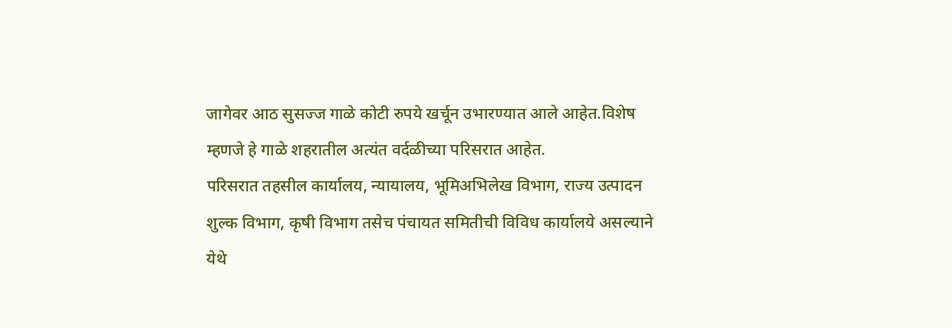जागेवर आठ सुसज्ज गाळे कोटी रुपये खर्चून उभारण्यात आले आहेत.विशेष म्हणजे हे गाळे शहरातील अत्यंत वर्दळीच्या परिसरात आहेत.
परिसरात तहसील कार्यालय, न्यायालय, भूमिअभिलेख विभाग, राज्य उत्पादन शुल्क विभाग, कृषी विभाग तसेच पंचायत समितीची विविध कार्यालये असल्याने येथे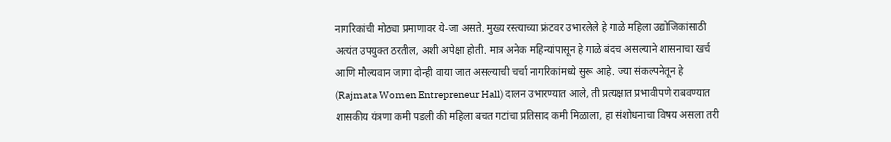नागरिकांची मोठ्या प्रमाणावर ये-जा असते. मुख्य रस्त्याच्या फ्रंटवर उभारलेले हे गाळे महिला उद्योजिकांसाठी अत्यंत उपयुक्त ठरतील, अशी अपेक्षा होती. मात्र अनेक महिन्यांपासून हे गाळे बंदच असल्याने शासनाचा खर्च आणि मौल्यवान जागा दोन्ही वाया जात असल्याची चर्चा नागरिकांमध्ये सुरू आहे. ज्या संकल्पनेतून हे (Rajmata Women Entrepreneur Hall) दालन उभारण्यात आले, ती प्रत्यक्षात प्रभावीपणे राबवण्यात शासकीय यंत्रणा कमी पडली की महिला बचत गटांचा प्रतिसाद कमी मिळाला, हा संशोधनाचा विषय असला तरी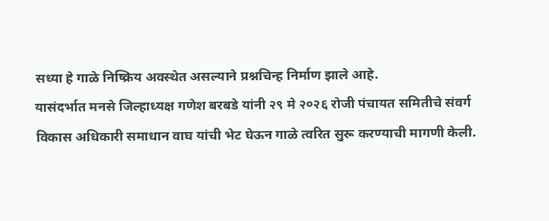सध्या हे गाळे निष्क्रिय अवस्थेत असल्याने प्रश्नचिन्ह निर्माण झाले आहे.
यासंदर्भात मनसे जिल्हाध्यक्ष गणेश बरबडे यांनी २९ मे २०२६ रोजी पंचायत समितीचे संवर्ग विकास अधिकारी समाधान वाघ यांची भेट घेऊन गाळे त्वरित सुरू करण्याची मागणी केली.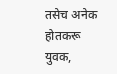तसेच अनेक होतकरू युवक,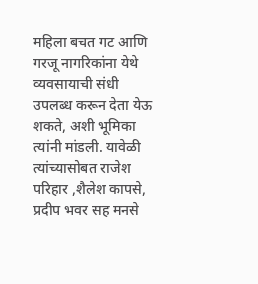महिला बचत गट आणि गरजू नागरिकांना येथे व्यवसायाची संधी उपलब्ध करून देता येऊ शकते, अशी भूमिका त्यांनी मांडली. यावेळी त्यांच्यासोबत राजेश परिहार ,शैलेश कापसे, प्रदीप भवर सह मनसे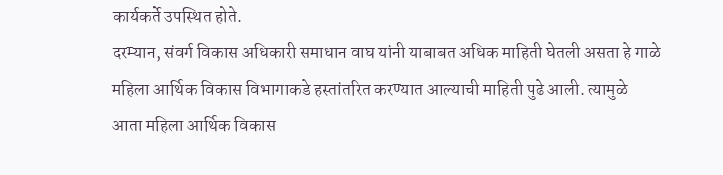कार्यकर्ते उपस्थित होते.
दरम्यान, संवर्ग विकास अधिकारी समाधान वाघ यांनी याबाबत अधिक माहिती घेतली असता हे गाळे महिला आर्थिक विकास विभागाकडे हस्तांतरित करण्यात आल्याची माहिती पुढे आली. त्यामुळे आता महिला आर्थिक विकास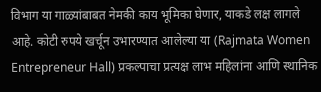विभाग या गाळ्यांबाबत नेमकी काय भूमिका घेणार, याकडे लक्ष लागले आहे. कोटी रुपये खर्चून उभारण्यात आलेल्या या (Rajmata Women Entrepreneur Hall) प्रकल्पाचा प्रत्यक्ष लाभ महिलांना आणि स्थानिक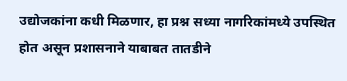उद्योजकांना कधी मिळणार, हा प्रश्न सध्या नागरिकांमध्ये उपस्थित होत असून प्रशासनाने याबाबत तातडीने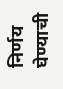निर्णय घेण्याची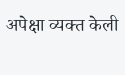अपेक्षा व्यक्त केली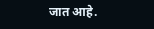जात आहे.